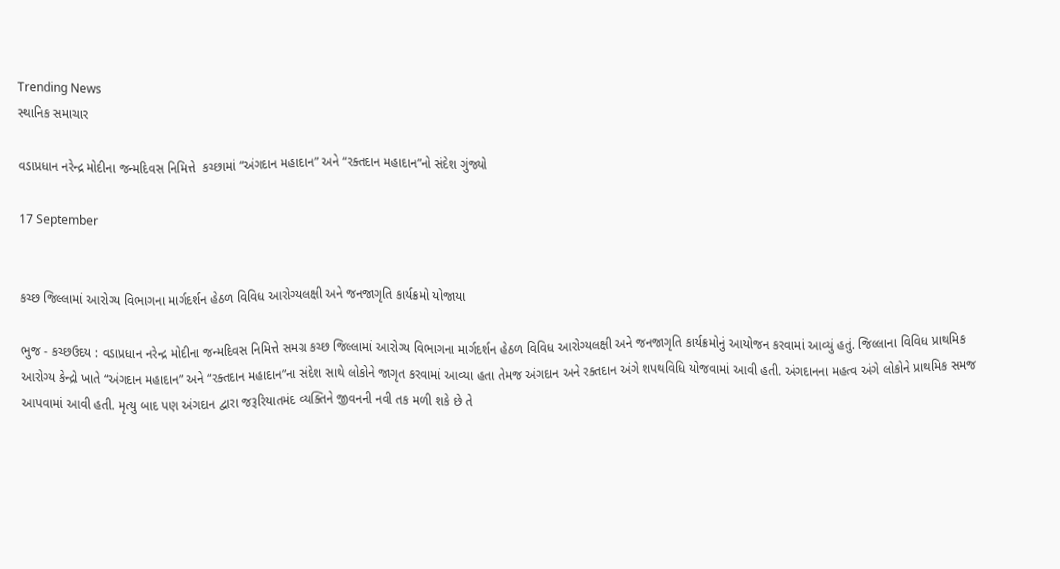Trending News
સ્થાનિક સમાચાર

વડાપ્રધાન નરેન્દ્ર મોદીના જન્મદિવસ નિમિત્તે  કચ્છામાં “અંગદાન મહાદાન” અને “રક્તદાન મહાદાન”નો સંદેશ ગુંજ્યો

17 September


કચ્છ જિલ્લામાં આરોગ્ય વિભાગના માર્ગદર્શન હેઠળ વિવિધ આરોગ્યલક્ષી અને જનજાગૃતિ કાર્યક્રમો યોજાયા

ભુજ - કચ્છઉદય : વડાપ્રધાન નરેન્દ્ર મોદીના જન્મદિવસ નિમિત્તે સમગ્ર કચ્છ જિલ્લામાં આરોગ્ય વિભાગના માર્ગદર્શન હેઠળ વિવિધ આરોગ્યલક્ષી અને જનજાગૃતિ કાર્યક્રમોનું આયોજન કરવામાં આવ્યું હતું. જિલ્લાના વિવિધ પ્રાથમિક આરોગ્ય કેન્દ્રો ખાતે “અંગદાન મહાદાન” અને “રક્તદાન મહાદાન”ના સંદેશ સાથે લોકોને જાગૃત કરવામાં આવ્યા હતા તેમજ અંગદાન અને રક્તદાન અંગે શપથવિધિ યોજવામાં આવી હતી. અંગદાનના મહત્વ અંગે લોકોને પ્રાથમિક સમજ આપવામાં આવી હતી. મૃત્યુ બાદ પણ અંગદાન દ્વારા જરૂરિયાતમંદ વ્યક્તિને જીવનની નવી તક મળી શકે છે તે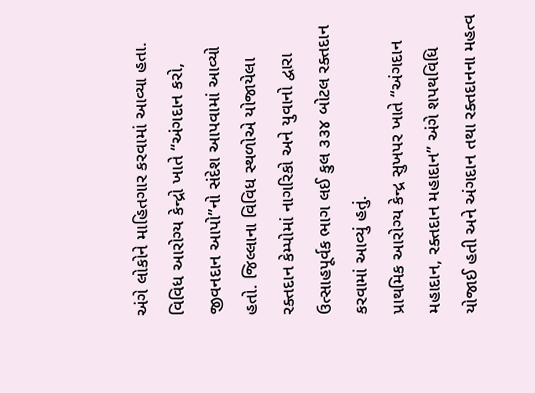અંગે લોકોને માહિતગાર કરવામાં આવ્યા હતા. વિવિધ આરોગ્ય કેન્દ્રો ખાતે “અંગદાન કરો, જીવનદાન આપો”નો સંદેશ આપવામાં આવ્યો હતો. જિલ્લાના વિવિધ સ્થળોએ યોજાયેલા રક્તદાન કેમ્પોમાં નાગરિકો અને યુવાનો દ્વારા ઉત્સાહપૂર્વક ભાગ લઈ કુલ ૩૩૪ બોટલ રક્તદાન કરવામાં આવ્યું હતું.
પ્રાથમિક આરોગ્ય કેન્દ્ર સુખપર ખાતે “અંગદાન મહાદાન, રક્તદાન મહાદાન” અંગે શપથવિધિ યોજાઈ હતી અને અંગદાન તથા રક્તદાનના મહત્વ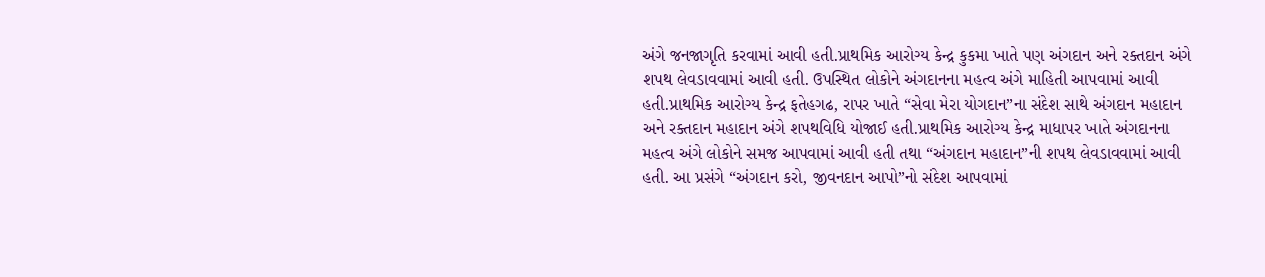અંગે જનજાગૃતિ કરવામાં આવી હતી.પ્રાથમિક આરોગ્ય કેન્દ્ર કુકમા ખાતે પણ અંગદાન અને રક્તદાન અંગે શપથ લેવડાવવામાં આવી હતી. ઉપસ્થિત લોકોને અંગદાનના મહત્વ અંગે માહિતી આપવામાં આવી હતી.પ્રાથમિક આરોગ્ય કેન્દ્ર ફતેહગઢ, રાપર ખાતે “સેવા મેરા યોગદાન”ના સંદેશ સાથે અંગદાન મહાદાન અને રક્તદાન મહાદાન અંગે શપથવિધિ યોજાઈ હતી.પ્રાથમિક આરોગ્ય કેન્દ્ર માધાપર ખાતે અંગદાનના મહત્વ અંગે લોકોને સમજ આપવામાં આવી હતી તથા “અંગદાન મહાદાન”ની શપથ લેવડાવવામાં આવી હતી. આ પ્રસંગે “અંગદાન કરો, જીવનદાન આપો”નો સંદેશ આપવામાં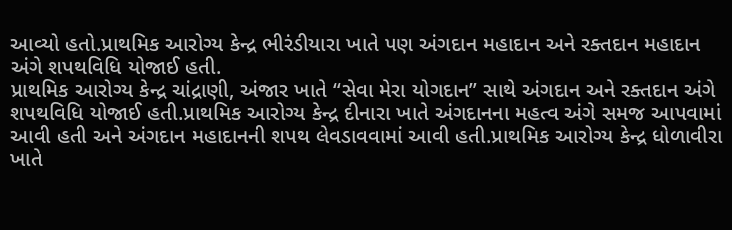આવ્યો હતો.પ્રાથમિક આરોગ્ય કેન્દ્ર ભીરંડીયારા ખાતે પણ અંગદાન મહાદાન અને રક્તદાન મહાદાન અંગે શપથવિધિ યોજાઈ હતી.
પ્રાથમિક આરોગ્ય કેન્દ્ર ચાંદ્રાણી, અંજાર ખાતે “સેવા મેરા યોગદાન” સાથે અંગદાન અને રક્તદાન અંગે શપથવિધિ યોજાઈ હતી.પ્રાથમિક આરોગ્ય કેન્દ્ર દીનારા ખાતે અંગદાનના મહત્વ અંગે સમજ આપવામાં આવી હતી અને અંગદાન મહાદાનની શપથ લેવડાવવામાં આવી હતી.પ્રાથમિક આરોગ્ય કેન્દ્ર ધોળાવીરા ખાતે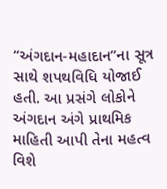“અંગદાન-મહાદાન”ના સૂત્ર સાથે શપથવિધિ યોજાઈ હતી. આ પ્રસંગે લોકોને અંગદાન અંગે પ્રાથમિક માહિતી આપી તેના મહત્વ વિશે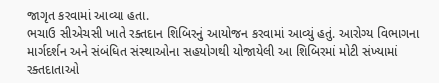જાગૃત કરવામાં આવ્યા હતા.
ભચાઉ સીએચસી ખાતે રક્તદાન શિબિરનું આયોજન કરવામાં આવ્યું હતું. આરોગ્ય વિભાગના માર્ગદર્શન અને સંબંધિત સંસ્થાઓના સહયોગથી યોજાયેલી આ શિબિરમાં મોટી સંખ્યામાં રક્તદાતાઓ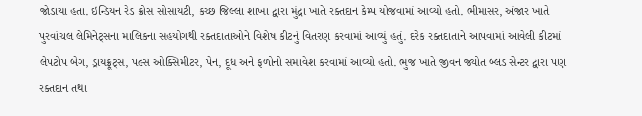જોડાયા હતા. ઇન્ડિયન રેડ ક્રોસ સોસાયટી, કચ્છ જિલ્લા શાખા દ્વારા મુંદ્રા ખાતે રક્તદાન કેમ્પ યોજવામાં આવ્યો હતો. ભીમાસર, અંજાર ખાતે પુરવાંચલ લેમિનેટ્‌સના માલિકના સહયોગથી રક્તદાતાઓને વિશેષ કીટનું વિતરણ કરવામાં આવ્યું હતું. દરેક રક્તદાતાને આપવામાં આવેલી કીટમાં લેપટોપ બેગ, ડ્રાયફ્રૂટ્‌સ, પલ્સ ઓક્સિમીટર, પેન, દૂધ અને ફળોનો સમાવેશ કરવામાં આવ્યો હતો. ભુજ ખાતે જીવન જ્યોત બ્લડ સેન્ટર દ્વારા પણ રક્તદાન તથા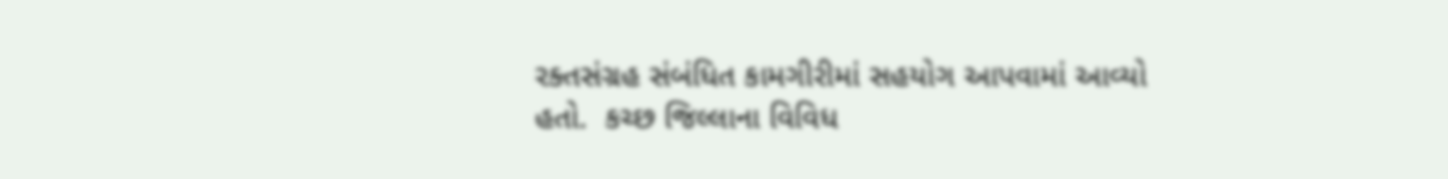રક્તસંગ્રહ સંબંધિત કામગીરીમાં સહયોગ આપવામાં આવ્યો હતો.  કચ્છ જિલ્લાના વિવિધ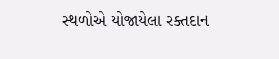સ્થળોએ યોજાયેલા રક્તદાન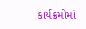કાર્યક્રમોમાં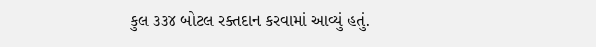કુલ ૩૩૪ બોટલ રક્તદાન કરવામાં આવ્યું હતું.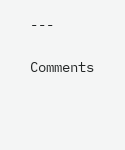---

Comments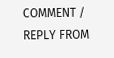COMMENT / REPLY FROM